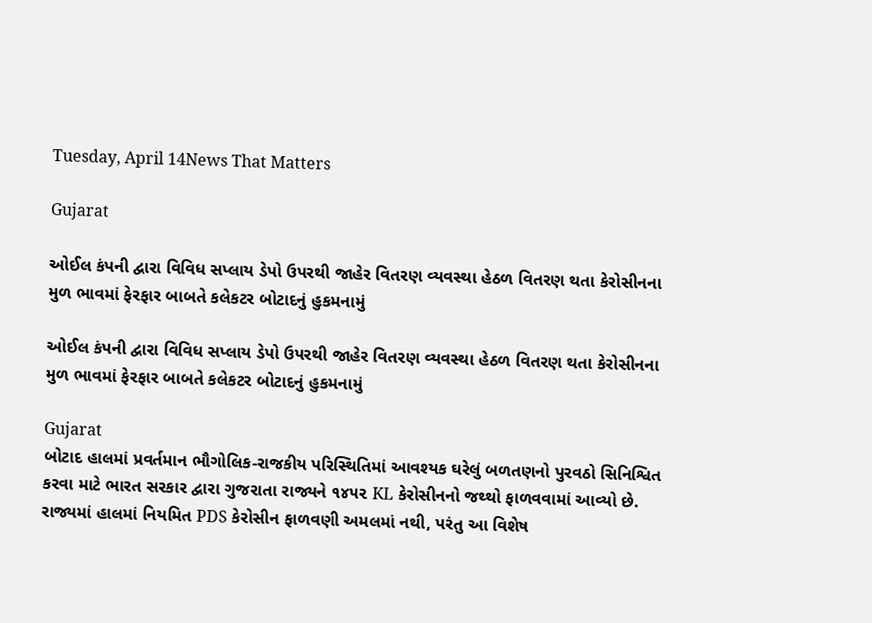Tuesday, April 14News That Matters

Gujarat

ઓઈલ કંપની દ્વારા વિવિધ સપ્લાય ડેપો ઉપરથી જાહેર વિતરણ વ્યવસ્થા હેઠળ વિતરણ થતા કેરોસીનના મુળ ભાવમાં ફેરફાર બાબતે કલેકટર બોટાદનું હુકમનામું

ઓઈલ કંપની દ્વારા વિવિધ સપ્લાય ડેપો ઉપરથી જાહેર વિતરણ વ્યવસ્થા હેઠળ વિતરણ થતા કેરોસીનના મુળ ભાવમાં ફેરફાર બાબતે કલેકટર બોટાદનું હુકમનામું

Gujarat
બોટાદ હાલમાં પ્રવર્તમાન ભૌગોલિક-રાજકીય પરિસ્થિતિમાં આવશ્યક ઘરેલું બળતણનો પુરવઠો સિનિશ્વિત કરવા માટે ભારત સરકાર દ્વારા ગુજરાતા રાજ્યને ૧૪૫૨ KL કેરોસીનનો જથ્થો ફાળવવામાં આવ્યો છે. રાજ્યમાં હાલમાં નિયમિત PDS કેરોસીન ફાળવણી અમલમાં નથી, પરંતુ આ વિશેષ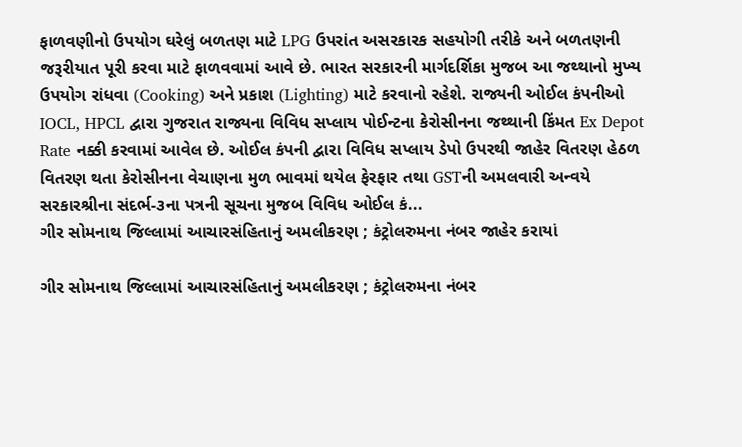ફાળવણીનો ઉપયોગ ઘરેલું બળતણ માટે LPG ઉપરાંત અસરકારક સહયોગી તરીકે અને બળતણની જરૂરીયાત પૂરી કરવા માટે ફાળવવામાં આવે છે. ભારત સરકારની માર્ગદર્શિકા મુજબ આ જથ્થાનો મુખ્ય ઉપયોગ રાંધવા (Cooking) અને પ્રકાશ (Lighting) માટે કરવાનો રહેશે. રાજ્યની ઓઈલ કંપનીઓ IOCL, HPCL દ્વારા ગુજરાત રાજ્યના વિવિધ સપ્લાય પોઈન્ટના કેરોસીનના જથ્થાની કિંમત Ex Depot Rate નક્કી કરવામાં આવેલ છે. ઓઈલ કંપની દ્વારા વિવિધ સપ્લાય ડેપો ઉપરથી જાહેર વિતરણ હેઠળ વિતરણ થતા કેરોસીનના વેચાણના મુળ ભાવમાં થયેલ ફેરફાર તથા GSTની અમલવારી અન્વયે સરકારશ્રીના સંદર્ભ-૩ના પત્રની સૂચના મુજબ વિવિધ ઓઈલ કં...
ગીર સોમનાથ જિલ્લામાં આચારસંહિતાનું અમલીકરણ ; કંટ્રોલરુમના નંબર જાહેર કરાયાં

ગીર સોમનાથ જિલ્લામાં આચારસંહિતાનું અમલીકરણ ; કંટ્રોલરુમના નંબર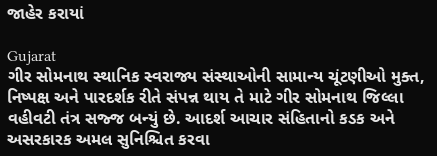જાહેર કરાયાં

Gujarat
ગીર સોમનાથ સ્થાનિક સ્વરાજ્ય સંસ્થાઓની સામાન્ય ચૂંટણીઓ મુક્ત, નિષ્પક્ષ અને પારદર્શક રીતે સંપન્ન થાય તે માટે ગીર સોમનાથ જિલ્લા વહીવટી તંત્ર સજ્જ બન્યું છે. આદર્શ આચાર સંહિતાનો કડક અને અસરકારક અમલ સુનિશ્ચિત કરવા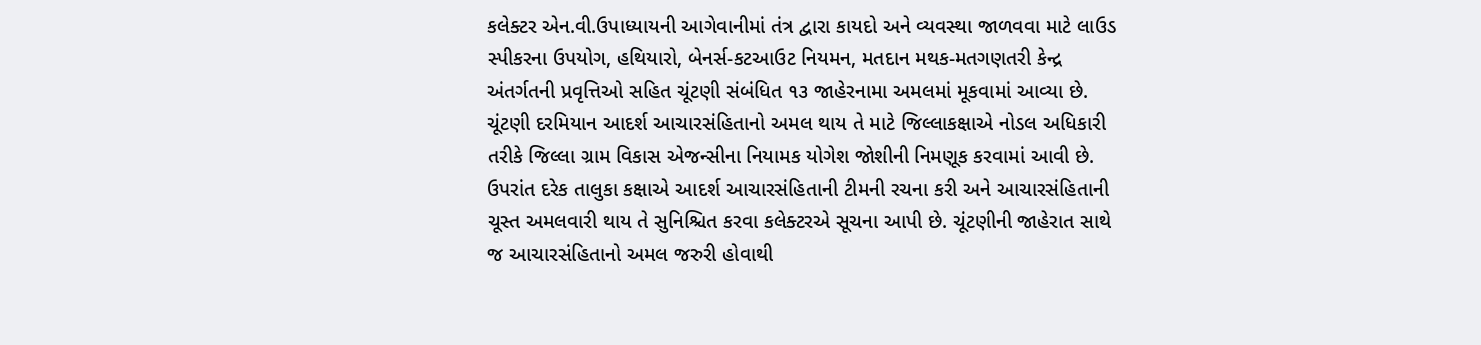કલેક્ટર એન.વી.ઉપાધ્યાયની આગેવાનીમાં તંત્ર દ્વારા કાયદો અને વ્યવસ્થા જાળવવા માટે લાઉડ સ્પીકરના ઉપયોગ, હથિયારો, બેનર્સ-કટઆઉટ નિયમન, મતદાન મથક-મતગણતરી કેન્દ્ર અંતર્ગતની પ્રવૃત્તિઓ સહિત ચૂંટણી સંબંધિત ૧૩ જાહેરનામા અમલમાં મૂકવામાં આવ્યા છે. ચૂંટણી દરમિયાન આદર્શ આચારસંહિતાનો અમલ થાય તે માટે જિલ્લાકક્ષાએ નોડલ અધિકારી તરીકે જિલ્લા ગ્રામ વિકાસ એજન્સીના નિયામક યોગેશ જોશીની નિમણૂક કરવામાં આવી છે. ઉપરાંત દરેક તાલુકા કક્ષાએ આદર્શ આચારસંહિતાની ટીમની રચના કરી અને આચારસંહિતાની ચૂસ્ત અમલવારી થાય તે સુનિશ્ચિત કરવા કલેક્ટરએ સૂચના આપી છે. ચૂંટણીની જાહેરાત સાથે જ આચારસંહિતાનો અમલ જરુરી હોવાથી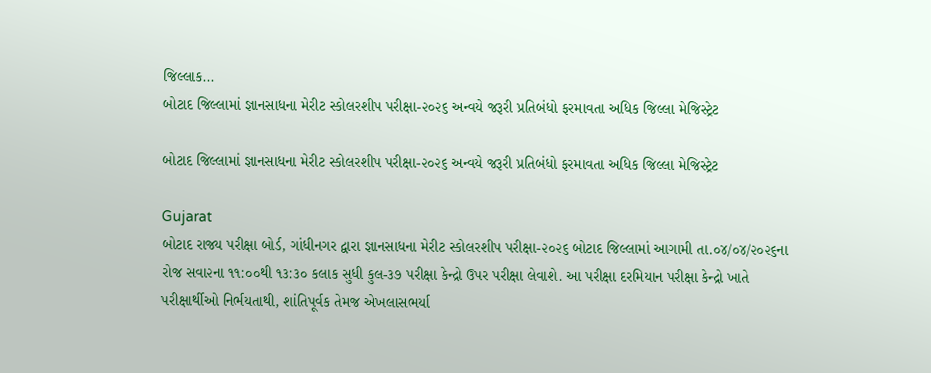જિલ્લાક...
બોટાદ જિલ્લામાં જ્ઞાનસાધના મેરીટ સ્કોલરશીપ પરીક્ષા-૨૦૨૬ અન્વયે જરૂરી પ્રતિબંધો ફરમાવતા અધિક જિલ્લા મેજિસ્ટ્રેટ

બોટાદ જિલ્લામાં જ્ઞાનસાધના મેરીટ સ્કોલરશીપ પરીક્ષા-૨૦૨૬ અન્વયે જરૂરી પ્રતિબંધો ફરમાવતા અધિક જિલ્લા મેજિસ્ટ્રેટ

Gujarat
બોટાદ રાજ્ય પરીક્ષા બોર્ડ, ગાંધીનગર દ્વારા જ્ઞાનસાધના મેરીટ સ્કોલરશીપ પરીક્ષા-૨૦૨૬ બોટાદ જિલ્લામાં આગામી તા.૦૪/૦૪/૨૦૨૬ના રોજ સવા૨ના ૧૧:૦૦થી ૧૩:૩૦ કલાક સુધી કુલ-૩૭ પરીક્ષા કેન્દ્રો ઉપર પરીક્ષા લેવાશે. આ પરીક્ષા દરમિયાન પરીક્ષા કેન્દ્રો ખાતે પરીક્ષાર્થીઓ નિર્ભયતાથી, શાંતિપૂર્વક તેમજ એખલાસભર્યા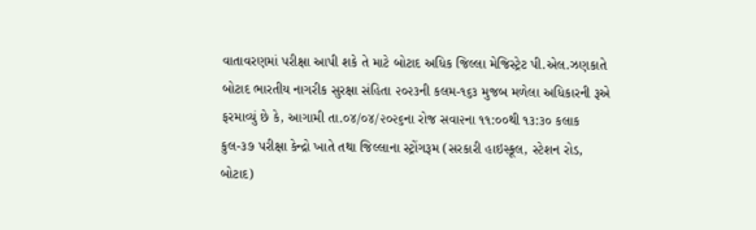વાતાવરણમાં પરીક્ષા આપી શકે તે માટે બોટાદ અધિક જિલ્લા મેજિસ્ટ્રેટ પી.એલ.ઝણકાતે બોટાદ ભારતીય નાગરીક સુરક્ષા સંહિતા ૨૦૨૩ની કલમ-૧૬૩ મુજબ મળેલા અધિકારની રૂએ ફરમાવ્યું છે કે, આગામી તા.૦૪/૦૪/૨૦૨૬ના રોજ સવા૨ના ૧૧:૦૦થી ૧૩:૩૦ કલાક કુલ-૩૭ પરીક્ષા કેન્દ્રો ખાતે તથા જિલ્લાના સ્ટ્રોંગરૂમ (સરકારી હાઇસ્કૂલ, સ્ટેશન રોડ, બોટાદ)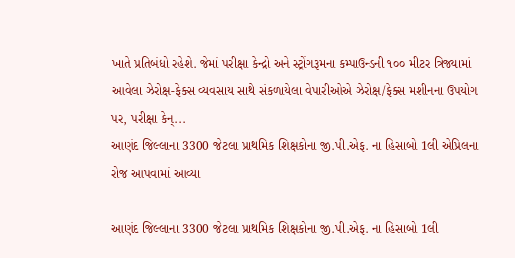ખાતે પ્રતિબંધો રહેશે. જેમાં પરીક્ષા કેન્દ્રો અને સ્ટ્રોંગરૂમના કમ્પાઉન્ડની ૧૦૦ મીટર ત્રિજ્યામાં આવેલા ઝેરોક્ષ-ફેક્સ વ્યવસાય સાથે સંકળાયેલા વેપારીઓએ ઝેરોક્ષ/ફેક્સ મશીનના ઉપયોગ પર, પરીક્ષા કેન્...
આણંદ જિલ્લાના 3300 જેટલા પ્રાથમિક શિક્ષકોના જી.પી.એફ. ના હિસાબો 1લી એપ્રિલના રોજ આપવામાં આવ્યા

આણંદ જિલ્લાના 3300 જેટલા પ્રાથમિક શિક્ષકોના જી.પી.એફ. ના હિસાબો 1લી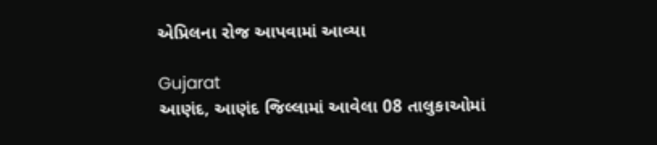એપ્રિલના રોજ આપવામાં આવ્યા

Gujarat
આણંદ, આણંદ જિલ્લામાં આવેલા 08 તાલુકાઓમાં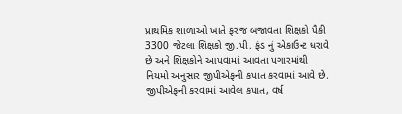પ્રાથમિક શાળાઓ ખાતે ફરજ બજાવતા શિક્ષકો પૈકી 3300 જેટલા શિક્ષકો જી.પી. ફંડ નું એકાઉન્ટ ધરાવે છે અને શિક્ષકોને આપવામાં આવતા પગારમાંથી નિયમો અનુસાર જીપીએફની કપાત કરવામાં આવે છે. જીપીએફની કરવામાં આવેલ કપાત, વર્ષ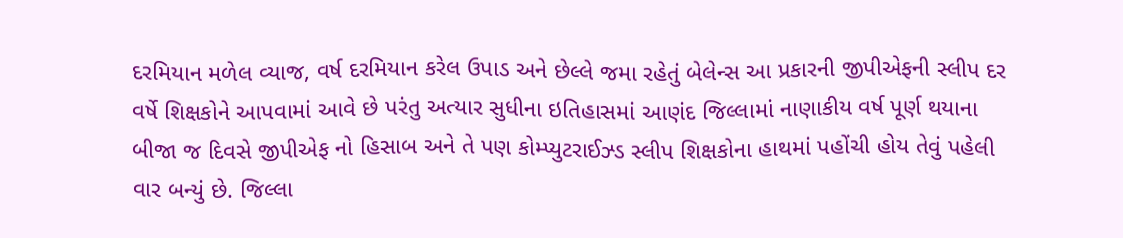દરમિયાન મળેલ વ્યાજ, વર્ષ દરમિયાન કરેલ ઉપાડ અને છેલ્લે જમા રહેતું બેલેન્સ આ પ્રકારની જીપીએફની સ્લીપ દર વર્ષે શિક્ષકોને આપવામાં આવે છે પરંતુ અત્યાર સુધીના ઇતિહાસમાં આણંદ જિલ્લામાં નાણાકીય વર્ષ પૂર્ણ થયાના બીજા જ દિવસે જીપીએફ નો હિસાબ અને તે પણ કોમ્પ્યુટરાઈઝ્ડ સ્લીપ શિક્ષકોના હાથમાં પહોંચી હોય તેવું પહેલી વાર બન્યું છે. જિલ્લા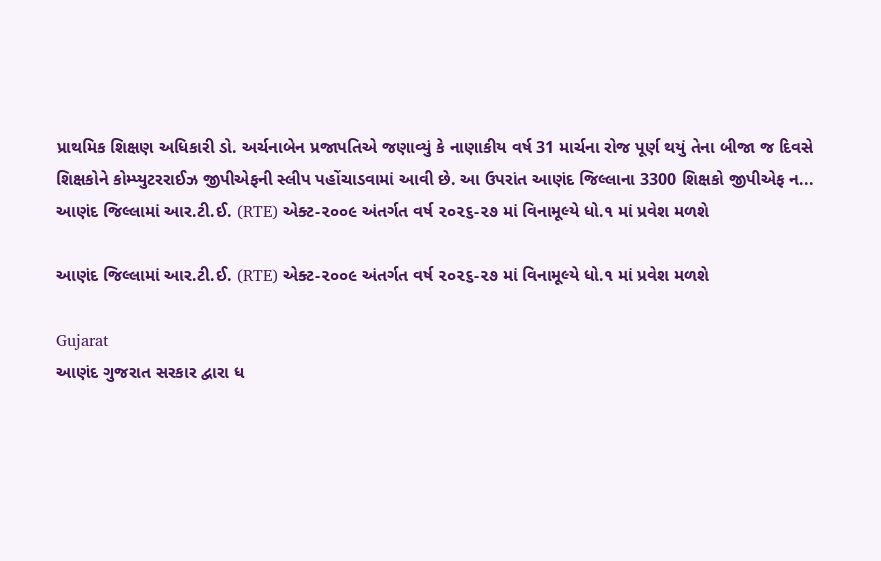પ્રાથમિક શિક્ષણ અધિકારી ડો. અર્ચનાબેન પ્રજાપતિએ જણાવ્યું કે નાણાકીય વર્ષ 31 માર્ચના રોજ પૂર્ણ થયું તેના બીજા જ દિવસે શિક્ષકોને કોમ્પ્યુટરરાઈઝ જીપીએફની સ્લીપ પહોંચાડવામાં આવી છે. આ ઉપરાંત આણંદ જિલ્લાના 3300 શિક્ષકો જીપીએફ ન...
આણંદ જિલ્લામાં આર.ટી.ઈ. (RTE) એક્ટ-૨૦૦૯ અંતર્ગત વર્ષ ૨૦૨૬-૨૭ માં વિનામૂલ્યે ધો.૧ માં પ્રવેશ મળશે

આણંદ જિલ્લામાં આર.ટી.ઈ. (RTE) એક્ટ-૨૦૦૯ અંતર્ગત વર્ષ ૨૦૨૬-૨૭ માં વિનામૂલ્યે ધો.૧ માં પ્રવેશ મળશે

Gujarat
આણંદ ગુજરાત સરકાર દ્વારા ધ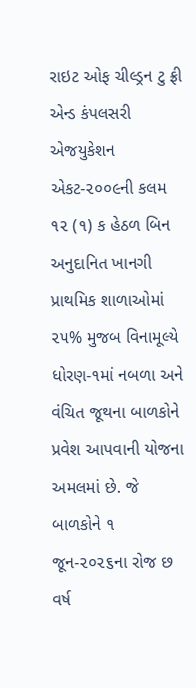રાઇટ ઓફ ચીલ્ડ્રન ટુ ફ્રી એન્ડ કંપલસરી એજયુકેશન એકટ-૨૦૦૯ની કલમ ૧૨ (૧) ક હેઠળ બિન અનુદાનિત ખાનગી પ્રાથમિક શાળાઓમાં ૨૫% મુજબ વિનામૂલ્યે ધોરણ-૧માં નબળા અને વંચિત જૂથના બાળકોને પ્રવેશ આપવાની યોજના અમલમાં છે. જે બાળકોને ૧ જૂન-૨૦૨૬ના રોજ છ વર્ષ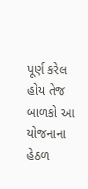પૂર્ણ કરેલ હોય તેજ બાળકો આ યોજનાના હેઠળ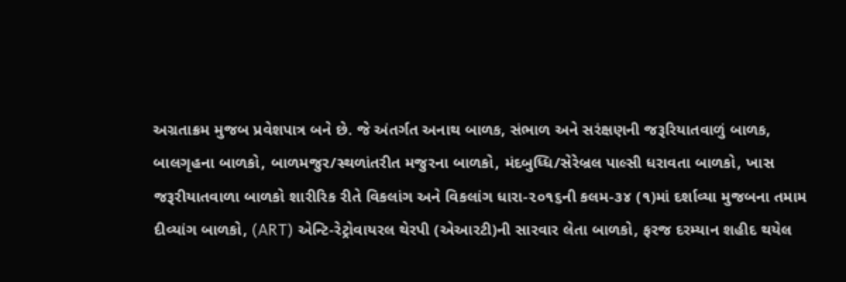અગ્રતાક્રમ મુજબ પ્રવેશપાત્ર બને છે. જે અંતર્ગત અનાથ બાળક, સંભાળ અને સરંક્ષણની જરૂરિયાતવાળું બાળક, બાલગૃહના બાળકો, બાળમજુર/સ્થળાંતરીત મજુરના બાળકો, મંદબુધ્ધિ/સેરેબ્રલ પાલ્સી ધરાવતા બાળકો, ખાસ જરૂરીયાતવાળા બાળકો શારીરિક રીતે વિકલાંગ અને વિકલાંગ ધારા-૨૦૧૬ની કલમ-૩૪ (૧)માં દર્શાવ્યા મુજબના તમામ દીવ્યાંગ બાળકો, (ART) એન્ટિ-રેટ્રોવાયરલ થેરપી (એઆરટી)ની સારવાર લેતા બાળકો, ફરજ દરમ્યાન શહીદ થયેલ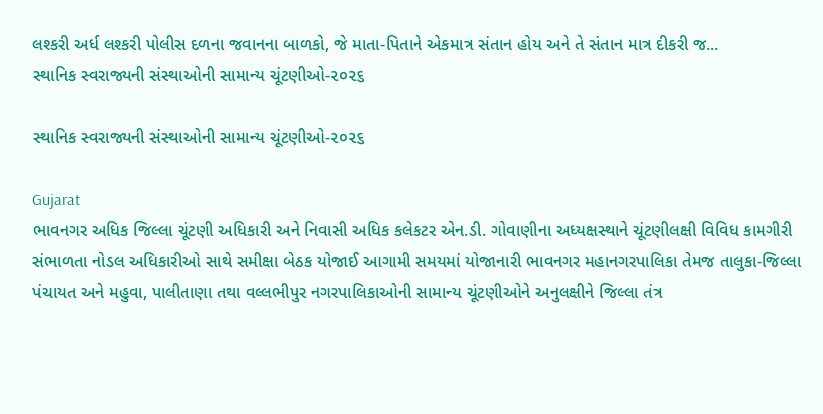લશ્કરી અર્ધ લશ્કરી પોલીસ દળના જવાનના બાળકો, જે માતા-પિતાને એકમાત્ર સંતાન હોય અને તે સંતાન માત્ર દીકરી જ...
સ્થાનિક સ્વરાજ્યની સંસ્થાઓની સામાન્ય ચૂંટણીઓ-૨૦૨૬

સ્થાનિક સ્વરાજ્યની સંસ્થાઓની સામાન્ય ચૂંટણીઓ-૨૦૨૬

Gujarat
ભાવનગર અધિક જિલ્લા ચૂંટણી અધિકારી અને નિવાસી અધિક કલેકટર એન.ડી. ગોવાણીના અધ્યક્ષસ્થાને ચૂંટણીલક્ષી વિવિધ કામગીરી સંભાળતા નોડલ અધિકારીઓ સાથે સમીક્ષા બેઠક યોજાઈ આગામી સમયમાં યોજાનારી ભાવનગર મહાનગરપાલિકા તેમજ તાલુકા-જિલ્લા પંચાયત અને મહુવા, પાલીતાણા તથા વલ્લભીપુર નગરપાલિકાઓની સામાન્ય ચૂંટણીઓને અનુલક્ષીને જિલ્લા તંત્ર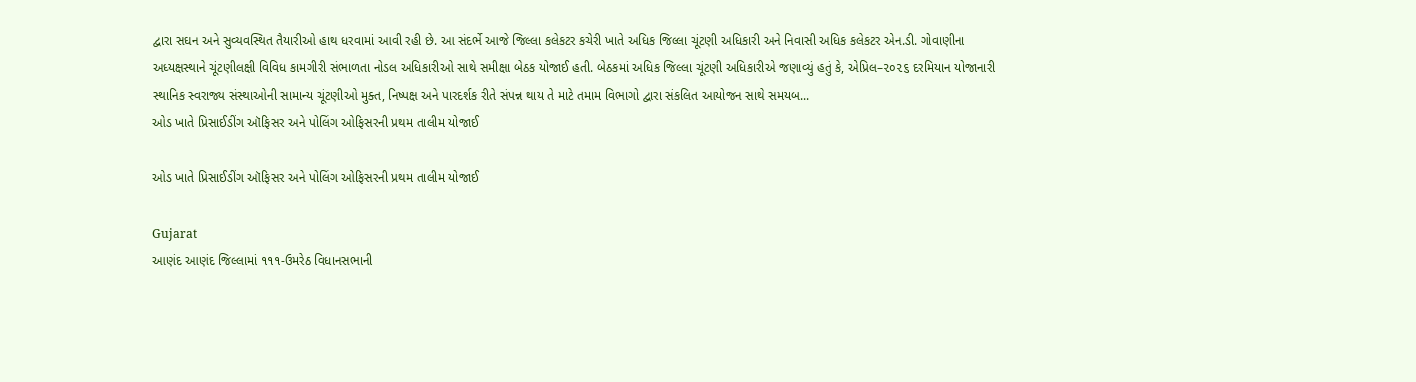દ્વારા સઘન અને સુવ્યવસ્થિત તૈયારીઓ હાથ ધરવામાં આવી રહી છે. આ સંદર્ભે આજે જિલ્લા કલેકટર કચેરી ખાતે અધિક જિલ્લા ચૂંટણી અધિકારી અને નિવાસી અધિક કલેકટર એન.ડી. ગોવાણીના અધ્યક્ષસ્થાને ચૂંટણીલક્ષી વિવિધ કામગીરી સંભાળતા નોડલ અધિકારીઓ સાથે સમીક્ષા બેઠક યોજાઈ હતી. બેઠકમાં અધિક જિલ્લા ચૂંટણી અધિકારીએ જણાવ્યું હતું કે, એપ્રિલ–૨૦૨૬ દરમિયાન યોજાનારી સ્થાનિક સ્વરાજ્ય સંસ્થાઓની સામાન્ય ચૂંટણીઓ મુક્ત, નિષ્પક્ષ અને પારદર્શક રીતે સંપન્ન થાય તે માટે તમામ વિભાગો દ્વારા સંકલિત આયોજન સાથે સમયબ...
ઓડ ખાતે પ્રિસાઈડીંગ ઑફિસર અને પોલિંગ ઓફિસરની પ્રથમ તાલીમ યોજાઈ

ઓડ ખાતે પ્રિસાઈડીંગ ઑફિસર અને પોલિંગ ઓફિસરની પ્રથમ તાલીમ યોજાઈ

Gujarat
આણંદ આણંદ જિલ્લામાં ૧૧૧-ઉમરેઠ વિધાનસભાની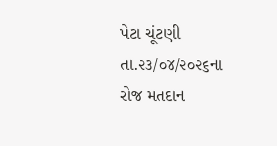પેટા ચૂંટણી તા.૨૩/૦૪/૨૦૨૬ના રોજ મતદાન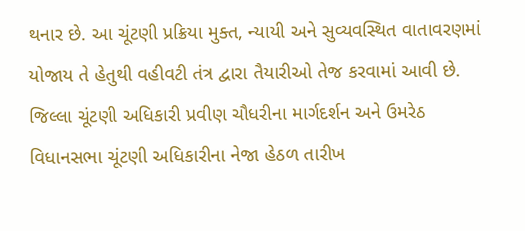થનાર છે. આ ચૂંટણી પ્રક્રિયા મુક્ત, ન્યાયી અને સુવ્યવસ્થિત વાતાવરણમાં યોજાય તે હેતુથી વહીવટી તંત્ર દ્વારા તૈયારીઓ તેજ કરવામાં આવી છે. જિલ્લા ચૂંટણી અધિકારી પ્રવીણ ચૌધરીના માર્ગદર્શન અને ઉમરેઠ વિધાનસભા ચૂંટણી અધિકારીના નેજા હેઠળ તારીખ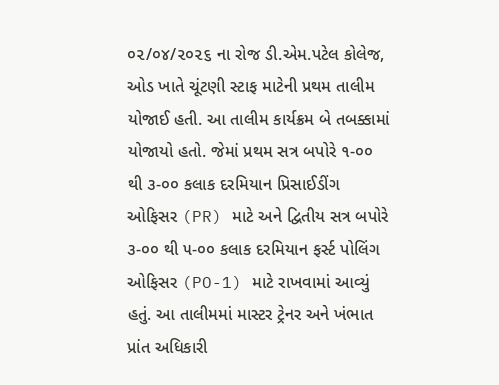૦૨/૦૪/૨૦૨૬ ના રોજ ડી.એમ.પટેલ કોલેજ, ઓડ ખાતે ચૂંટણી સ્ટાફ માટેની પ્રથમ તાલીમ યોજાઈ હતી. આ તાલીમ કાર્યક્રમ બે તબક્કામાં યોજાયો હતો. જેમાં પ્રથમ સત્ર બપોરે ૧-૦૦ થી ૩-૦૦ કલાક દરમિયાન પ્રિસાઈડીંગ ઓફિસર (PR) માટે અને દ્વિતીય સત્ર બપોરે ૩-૦૦ થી ૫-૦૦ કલાક દરમિયાન ફર્સ્ટ પોલિંગ ઓફિસર (PO-1) માટે રાખવામાં આવ્યું હતું. આ તાલીમમાં માસ્ટર ટ્રેનર અને ખંભાત પ્રાંત અધિકારી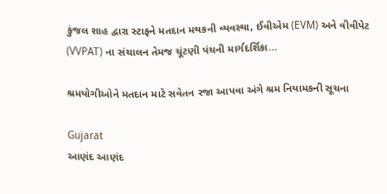કુંજલ શાહ દ્વારા સ્ટાફને મતદાન મથકની વ્યવસ્થા, ઈવીએમ (EVM) અને વીવીપેટ (VVPAT) ના સંચાલન તેમજ ચૂંટણી પંચની માર્ગદર્શિકા...

શ્રમયોગીઓને મતદાન માટે સવેતન રજા આપવા અંગે શ્રમ નિયામકની સૂચના

Gujarat
આણંદ આણંદ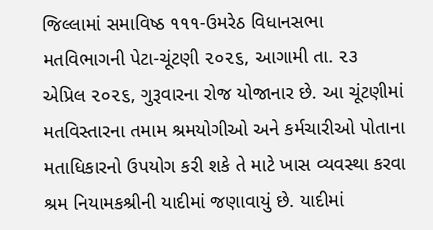જિલ્લામાં સમાવિષ્ઠ ૧૧૧-ઉમરેઠ વિધાનસભા મતવિભાગની પેટા-ચૂંટણી ૨૦૨૬, આગામી તા. ૨૩ એપ્રિલ ૨૦૨૬, ગુરૂવારના રોજ યોજાનાર છે. આ ચૂંટણીમાં મતવિસ્તારના તમામ શ્રમયોગીઓ અને કર્મચારીઓ પોતાના મતાધિકારનો ઉપયોગ કરી શકે તે માટે ખાસ વ્યવસ્થા કરવા શ્રમ નિયામકશ્રીની યાદીમાં જણાવાયું છે. યાદીમાં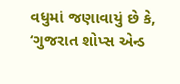વધુમાં જણાવાયું છે કે, ‘ગુજરાત શોપ્સ એન્ડ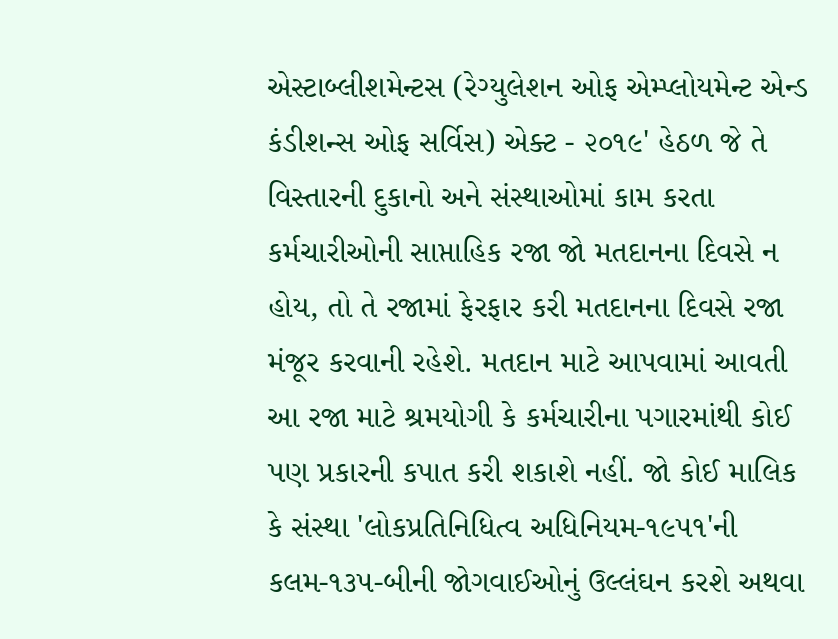એસ્ટાબ્લીશમેન્ટસ (રેગ્યુલેશન ઓફ એમ્પ્લોયમેન્ટ એન્ડ કંડીશન્સ ઓફ સર્વિસ) એક્ટ - ૨૦૧૯' હેઠળ જે તે વિસ્તારની દુકાનો અને સંસ્થાઓમાં કામ કરતા કર્મચારીઓની સાપ્તાહિક રજા જો મતદાનના દિવસે ન હોય, તો તે રજામાં ફેરફાર કરી મતદાનના દિવસે રજા મંજૂર કરવાની રહેશે. મતદાન માટે આપવામાં આવતી આ રજા માટે શ્રમયોગી કે કર્મચારીના પગારમાંથી કોઈ પણ પ્રકારની કપાત કરી શકાશે નહીં. જો કોઈ માલિક કે સંસ્થા 'લોકપ્રતિનિધિત્વ અધિનિયમ-૧૯૫૧'ની કલમ-૧૩૫-બીની જોગવાઈઓનું ઉલ્લંઘન કરશે અથવા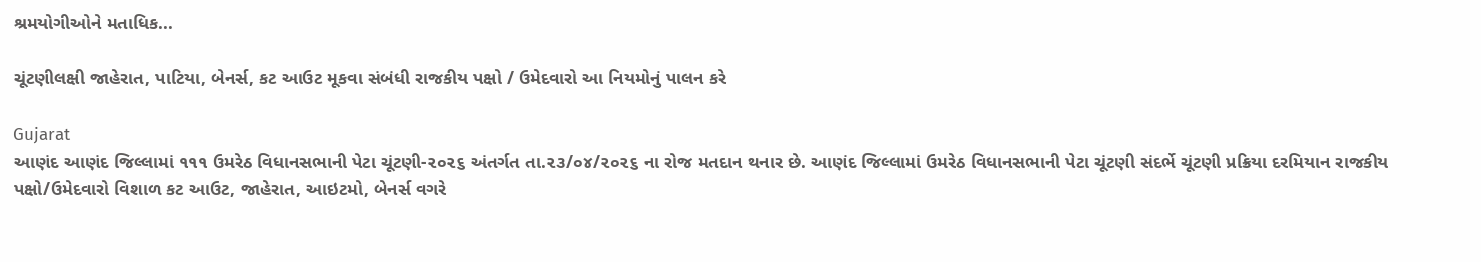શ્રમયોગીઓને મતાધિક...

ચૂંટણીલક્ષી જાહેરાત, પાટિયા, બેનર્સ, કટ આઉટ મૂકવા સંબંધી રાજકીય પક્ષો / ઉમેદવારો આ નિયમોનું પાલન કરે

Gujarat
આણંદ આણંદ જિલ્લામાં ૧૧૧ ઉમરેઠ વિધાનસભાની પેટા ચૂંટણી-૨૦૨૬ અંતર્ગત તા.૨૩/૦૪/૨૦૨૬ ના રોજ મતદાન થનાર છે. આણંદ જિલ્લામાં ઉમરેઠ વિધાનસભાની પેટા ચૂંટણી સંદર્ભે ચૂંટણી પ્રક્રિયા દરમિયાન રાજકીય પક્ષો/ઉમેદવારો વિશાળ કટ આઉટ, જાહેરાત, આઇટમો, બેનર્સ વગરે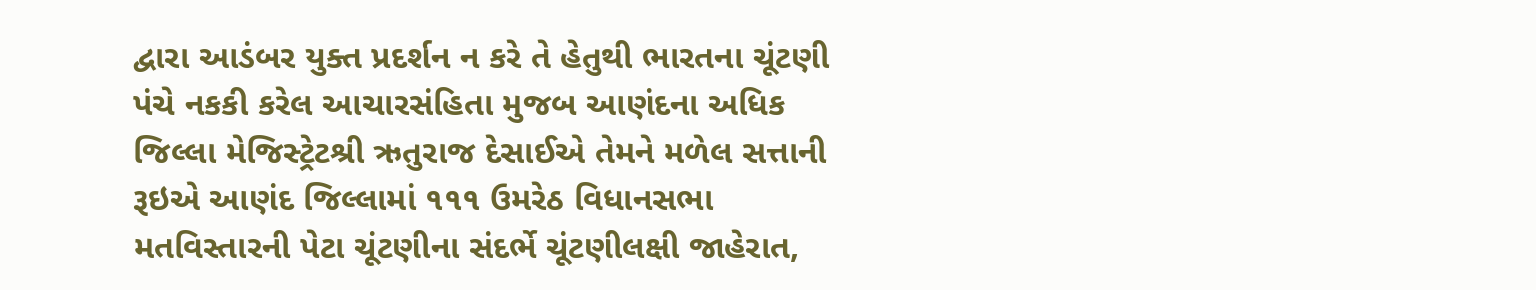દ્વારા આડંબર યુક્ત પ્રદર્શન ન કરે તે હેતુથી ભારતના ચૂંટણી પંચે નકકી કરેલ આચારસંહિતા મુજબ આણંદના અધિક જિલ્લા મેજિસ્ટ્રેટશ્રી ઋતુરાજ દેસાઈએ તેમને મળેલ સત્તાની રૂઇએ આણંદ જિલ્લામાં ૧૧૧ ઉમરેઠ વિધાનસભા મતવિસ્તારની પેટા ચૂંટણીના સંદર્ભે ચૂંટણીલક્ષી જાહેરાત,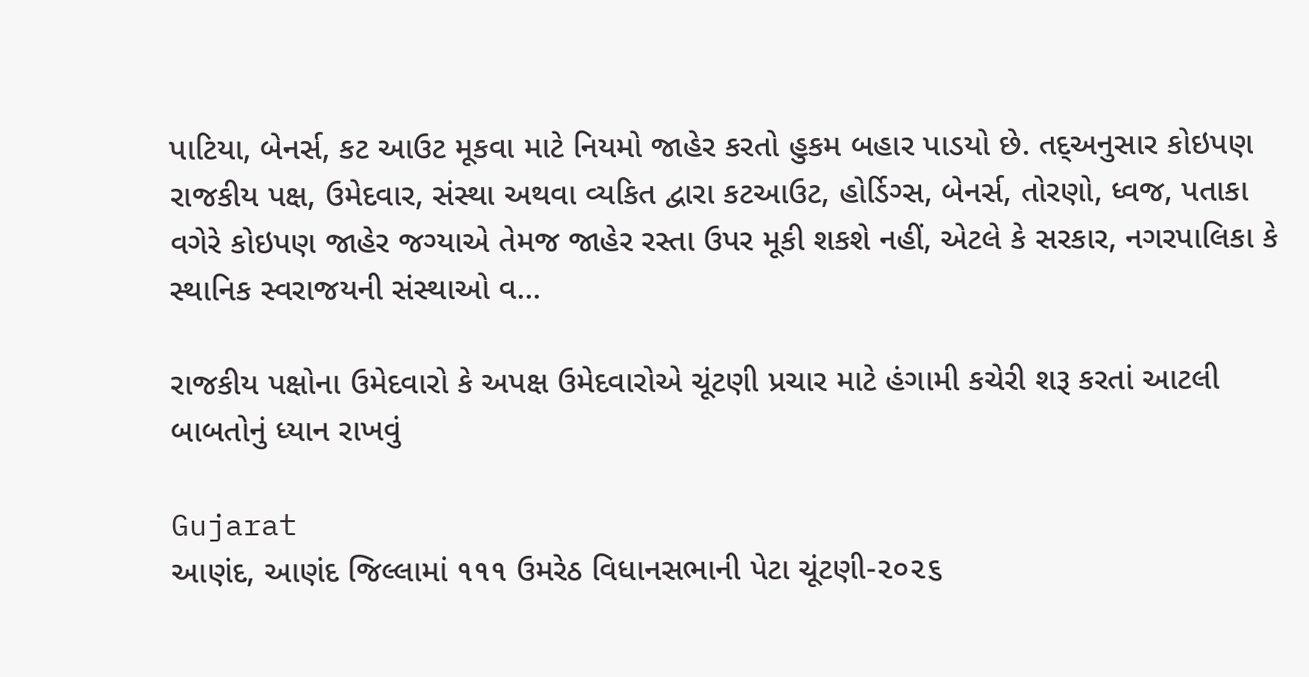પાટિયા, બેનર્સ, કટ આઉટ મૂકવા માટે નિયમો જાહેર કરતો હુકમ બહાર પાડયો છે. તદ્અનુસાર કોઇપણ રાજકીય પક્ષ, ઉમેદવાર, સંસ્થા અથવા વ્યકિત દ્વારા કટઆઉટ, હોર્ડિગ્સ, બેનર્સ, તોરણો, ધ્વજ, પતાકા વગેરે કોઇપણ જાહેર જગ્યાએ તેમજ જાહેર રસ્તા ઉપર મૂકી શકશે નહીં, એટલે કે સરકાર, નગરપાલિકા કે સ્થાનિક સ્વરાજયની સંસ્થાઓ વ...

રાજકીય પક્ષોના ઉમેદવારો કે અપક્ષ ઉમેદવારોએ ચૂંટણી પ્રચાર માટે હંગામી કચેરી શરૂ કરતાં આટલી બાબતોનું ધ્યાન રાખવું

Gujarat
આણંદ, આણંદ જિલ્લામાં ૧૧૧ ઉમરેઠ વિધાનસભાની પેટા ચૂંટણી-૨૦૨૬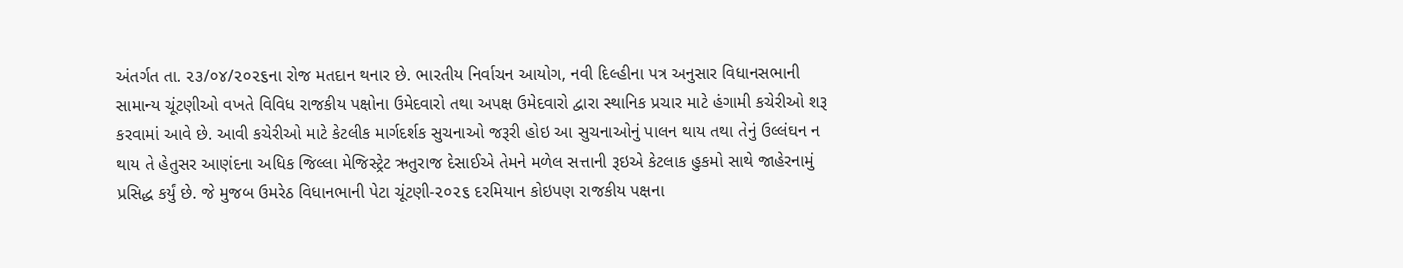અંતર્ગત તા. ૨૩/૦૪/૨૦૨૬ના રોજ મતદાન થનાર છે. ભારતીય નિર્વાચન આયોગ, નવી દિલ્હીના પત્ર અનુસાર વિધાનસભાની સામાન્ય ચૂંટણીઓ વખતે વિવિધ રાજકીય પક્ષોના ઉમેદવારો તથા અપક્ષ ઉમેદવારો દ્વારા સ્થાનિક પ્રચાર માટે હંગામી કચેરીઓ શરૂ કરવામાં આવે છે. આવી કચેરીઓ માટે કેટલીક માર્ગદર્શક સુચનાઓ જરૂરી હોઇ આ સુચનાઓનું પાલન થાય તથા તેનું ઉલ્લંઘન ન થાય તે હેતુસર આણંદના અધિક જિલ્લા મેજિસ્ટ્રેટ ઋતુરાજ દેસાઈએ તેમને મળેલ સત્તાની રૂઇએ કેટલાક હુકમો સાથે જાહેરનામું પ્રસિદ્ધ કર્યું છે. જે મુજબ ઉમરેઠ વિધાનભાની પેટા ચૂંટણી-૨૦૨૬ દરમિયાન કોઇપણ રાજકીય પક્ષના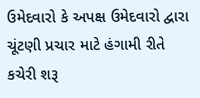ઉમેદવારો કે અપક્ષ ઉમેદવારો દ્વારા ચૂંટણી પ્રચાર માટે હંગામી રીતે કચેરી શરૂ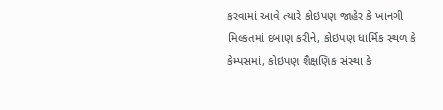કરવામાં આવે ત્યારે કોઇપણ જાહેર કે ખાનગી મિલ્કતમાં દબાણ કરીને, કોઇપણ ધાર્મિક સ્થળ કે કેમ્પસમાં, કોઇપણ શૈક્ષણિક સંસ્થા કે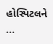હોસ્પિટલને ...